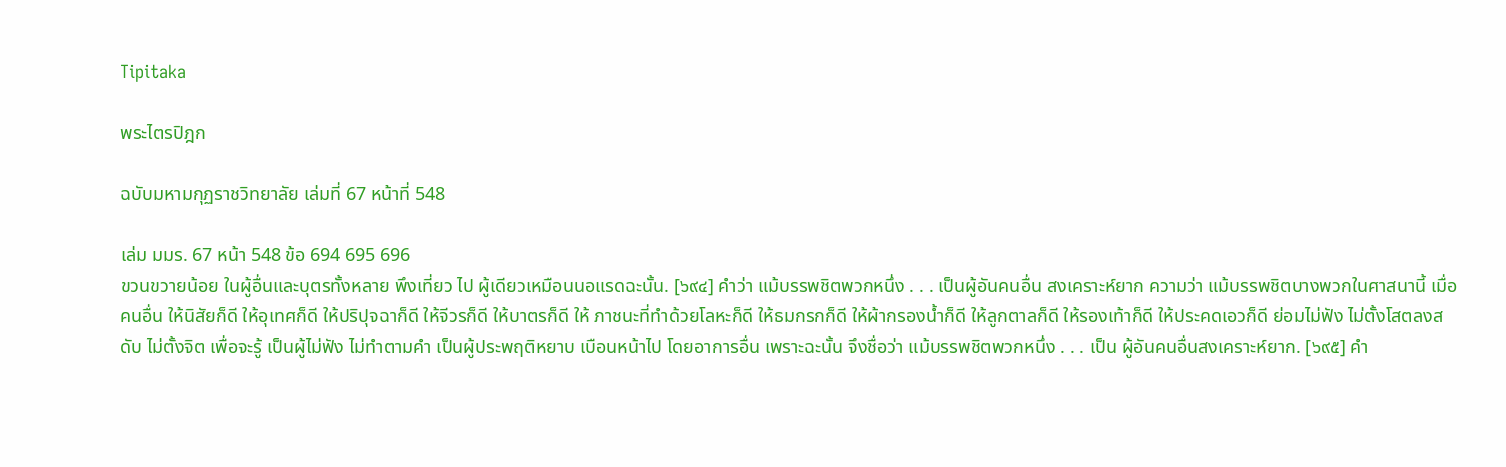Tipitaka

พระไตรปิฎก

ฉบับมหามกุฏราชวิทยาลัย เล่มที่ 67 หน้าที่ 548

เล่ม มมร. 67 หน้า 548 ข้อ 694 695 696
ขวนขวายน้อย ในผู้อื่นและบุตรทั้งหลาย พึงเที่ยว ไป ผู้เดียวเหมือนนอแรดฉะนั้น. [๖๙๔] คำว่า แม้บรรพชิตพวกหนึ่ง . . . เป็นผู้อันคนอื่น สงเคราะห์ยาก ความว่า แม้บรรพชิตบางพวกในศาสนานี้ เมื่อคนอื่น ให้นิสัยก็ดี ให้อุเทศก็ดี ให้ปริปุจฉาก็ดี ให้จีวรก็ดี ให้บาตรก็ดี ให้ ภาชนะที่ทำด้วยโลหะก็ดี ให้ธมกรกก็ดี ให้ผ้ากรองน้ำก็ดี ให้ลูกตาลก็ดี ให้รองเท้าก็ดี ให้ประคดเอวก็ดี ย่อมไม่ฟัง ไม่ตั้งโสตลงสดับ ไม่ตั้งจิต เพื่อจะรู้ เป็นผู้ไม่ฟัง ไม่ทำตามคำ เป็นผู้ประพฤติหยาบ เบือนหน้าไป โดยอาการอื่น เพราะฉะนั้น จึงชื่อว่า แม้บรรพชิตพวกหนึ่ง . . . เป็น ผู้อันคนอื่นสงเคราะห์ยาก. [๖๙๕] คำ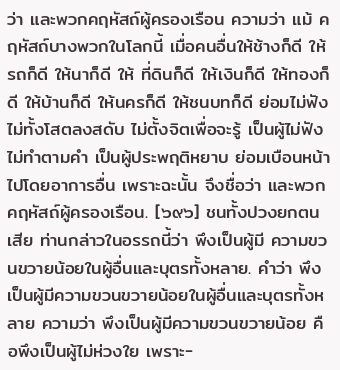ว่า และพวกคฤหัสถ์ผู้ครองเรือน ความว่า แม้ คฤหัสถ์บางพวกในโลกนี้ เมื่อคนอื่นให้ช้างก็ดี ให้รถก็ดี ให้นาก็ดี ให้ ที่ดินก็ดี ให้เงินก็ดี ให้ทองก็ดี ให้บ้านก็ดี ให้นครก็ดี ให้ชนบทก็ดี ย่อมไม่ฟัง ไม่ทั้งโสตลงสดับ ไม่ตั้งจิตเพื่อจะรู้ เป็นผู้ไม่ฟัง ไม่ทำตามคำ เป็นผู้ประพฤติหยาบ ย่อมเบือนหน้าไปโดยอาการอื่น เพราะฉะนั้น จึงชื่อว่า และพวกคฤหัสถ์ผู้ครองเรือน. [๖๙๖] ชนทั้งปวงยกตนเสีย ท่านกล่าวในอรรถนี้ว่า พึงเป็นผู้มี ความขวนขวายน้อยในผู้อื่นและบุตรทั้งหลาย. คำว่า พึงเป็นผู้มีความขวนขวายน้อยในผู้อื่นและบุตรทั้งหลาย ความว่า พึงเป็นผู้มีความขวนขวายน้อย คือพึงเป็นผู้ไม่ห่วงใย เพราะ-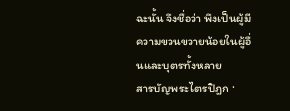ฉะนั้น จึงชื่อว่า พึงเป็นผู้มีความขวนขวายน้อยในผู้อื่นและบุตรทั้งหลาย
สารบัญพระไตรปิฎก ·